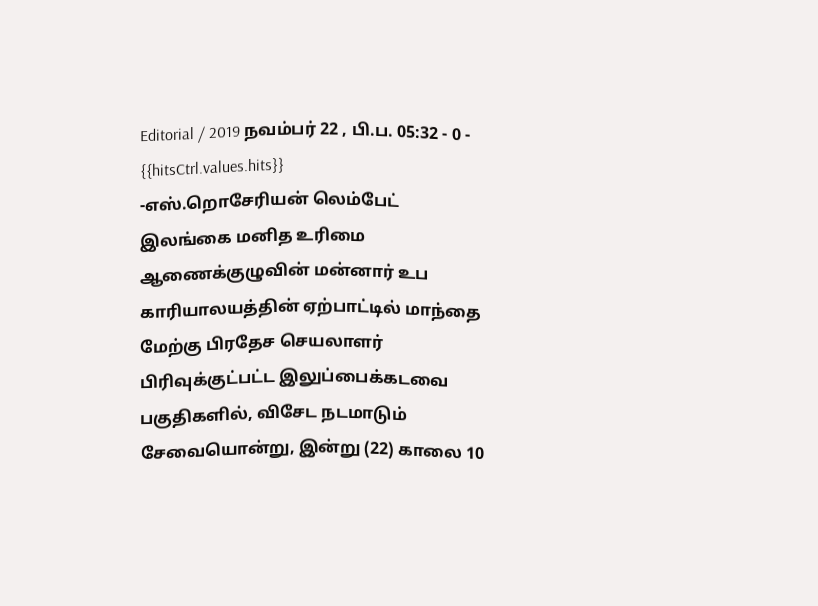Editorial / 2019 நவம்பர் 22 , பி.ப. 05:32 - 0 - {{hitsCtrl.values.hits}}
-எஸ்.றொசேரியன் லெம்பேட்
இலங்கை மனித உரிமை ஆணைக்குழுவின் மன்னார் உப காரியாலயத்தின் ஏற்பாட்டில் மாந்தை மேற்கு பிரதேச செயலாளர் பிரிவுக்குட்பட்ட இலுப்பைக்கடவை பகுதிகளில், விசேட நடமாடும் சேவையொன்று, இன்று (22) காலை 10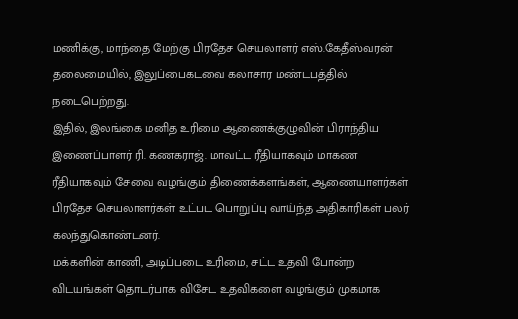மணிக்கு, மாந்தை மேற்கு பிரதேச செயலாளர் எஸ்.கேதீஸ்வரன் தலைமையில், இலுப்பைகடவை கலாசார மண்டபத்தில் நடைபெற்றது.
இதில், இலங்கை மனித உரிமை ஆணைக்குழுவின் பிராந்திய இணைப்பாளர் ரி. கணகராஜ். மாவட்ட ரீதியாகவும் மாகண ரீதியாகவும் சேவை வழங்கும் திணைக்களங்கள், ஆணையாளர்கள் பிரதேச செயலாளர்கள் உட்பட பொறுப்பு வாய்ந்த அதிகாரிகள் பலர் கலந்துகொண்டனர்.
மக்களின் காணி, அடிப்படை உரிமை, சட்ட உதவி போன்ற விடயங்கள் தொடர்பாக விசேட உதவிகளை வழங்கும் முகமாக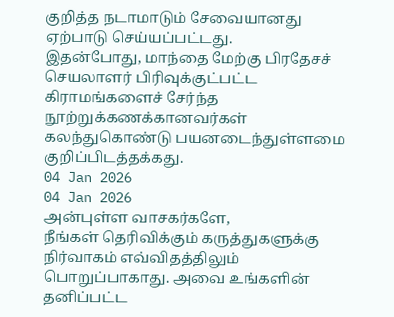குறித்த நடாமாடும் சேவையானது ஏற்பாடு செய்யப்பட்டது.
இதன்போது, மாந்தை மேற்கு பிரதேசச் செயலாளர் பிரிவுக்குட்பட்ட கிராமங்களைச் சேர்ந்த நூற்றுக்கணக்கானவர்கள் கலந்துகொண்டு பயனடைந்துள்ளமை குறிப்பிடத்தக்கது.
04 Jan 2026
04 Jan 2026
அன்புள்ள வாசகர்களே,
நீங்கள் தெரிவிக்கும் கருத்துகளுக்கு நிர்வாகம் எவ்விதத்திலும் பொறுப்பாகாது. அவை உங்களின் தனிப்பட்ட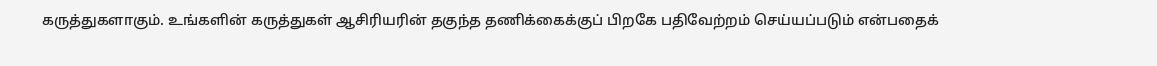கருத்துகளாகும். உங்களின் கருத்துகள் ஆசிரியரின் தகுந்த தணிக்கைக்குப் பிறகே பதிவேற்றம் செய்யப்படும் என்பதைக்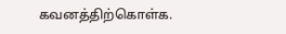கவனத்திற்கொள்க.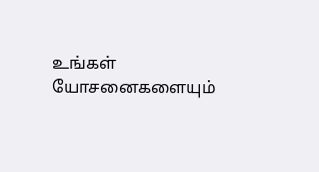உங்கள் யோசனைகளையும்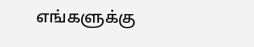எங்களுக்கு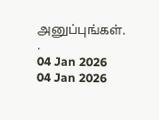அனுப்புங்கள். .
04 Jan 2026
04 Jan 2026